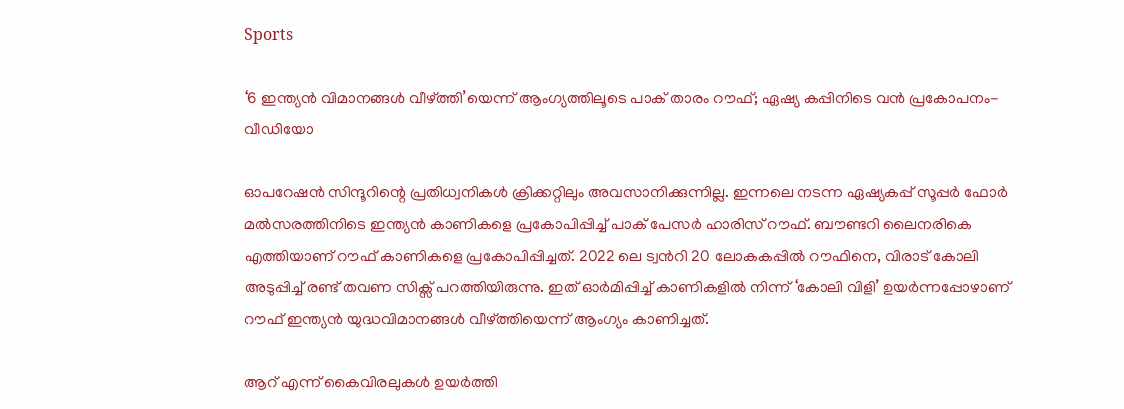Sports

‘6 ഇന്ത്യന്‍ വിമാനങ്ങള്‍ വീഴ്ത്തി’യെന്ന് ആംഗ്യത്തിലൂടെ പാക് താരം റൗഫ്; ഏഷ്യ കപ്പിനിടെ വന്‍ പ്രകോപനം- വീഡിയോ

ഓപറേഷന്‍ സിന്ദൂറിന്റെ പ്രതിധ്വനികള്‍ ക്രിക്കറ്റിലും അവസാനിക്കുന്നില്ല. ഇന്നലെ നടന്ന ഏഷ്യകപ്പ് സൂപ്പര്‍ ഫോര്‍ മല്‍സരത്തിനിടെ ഇന്ത്യന്‍ കാണികളെ പ്രകോപിപ്പിച്ച് പാക് പേസര്‍ ഹാരിസ് റൗഫ്. ബൗണ്ടറി ലൈനരികെ എത്തിയാണ് റൗഫ് കാണികളെ പ്രകോപിപ്പിച്ചത്. 2022 ലെ ട്വന്‍റി 20 ലോകകപ്പില്‍ റൗഫിനെ, വിരാട് കോലി അടുപ്പിച്ച് രണ്ട് തവണ സിക്സ് പറത്തിയിരുന്നു. ഇത് ഓര്‍മിപ്പിച്ച് കാണികളില്‍ നിന്ന് ‘കോലി വിളി’ ഉയര്‍ന്നപ്പോഴാണ് റൗഫ് ഇന്ത്യന്‍ യുദ്ധവിമാനങ്ങള്‍ വീഴ്ത്തിയെന്ന് ആംഗ്യം കാണിച്ചത്.

ആറ് എന്ന് കൈവിരലുകള്‍ ഉയര്‍ത്തി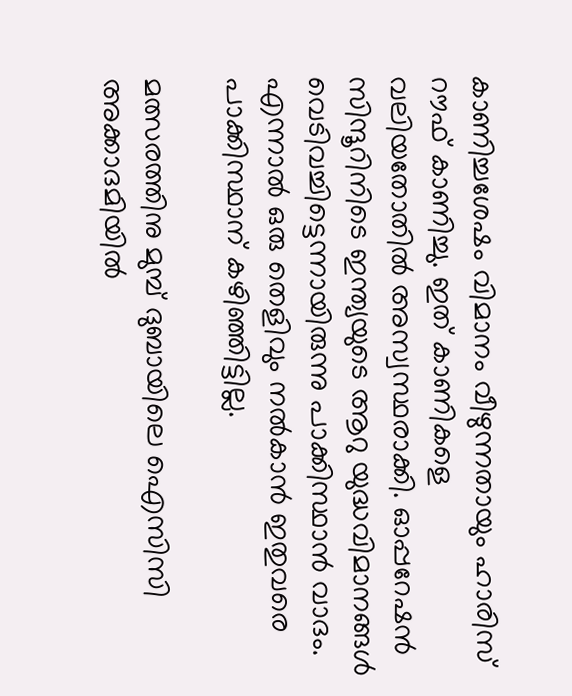കാണിച്ചശേഷം വിമാനം വീഴുന്നതായും ഹാരിസ് റൗഫ് കാണിച്ചു. ഇത് കാണികളെ വലിയതോതില്‍ അസ്വസ്ഥരാക്കി. ഓപ്പറേഷന്‍ സിന്ദൂറിനിടെ ഇന്ത്യയുടെ ആറു യുദ്ധവിമാനങ്ങള്‍ വെടിവച്ചിട്ടെന്നായിരുന്നു പാക്കിസ്ഥാന്‍ വാദം. എന്നാല്‍ ഒരു തെളിവും നല്‍കാന്‍ ഇതുവരെ പാക്കിസ്ഥാന് കഴിഞ്ഞിട്ടില്ല.

മത്സരത്തിനു മുമ്പ് ദുബായിലെ ഐസിസി അക്കാദമിയില്‍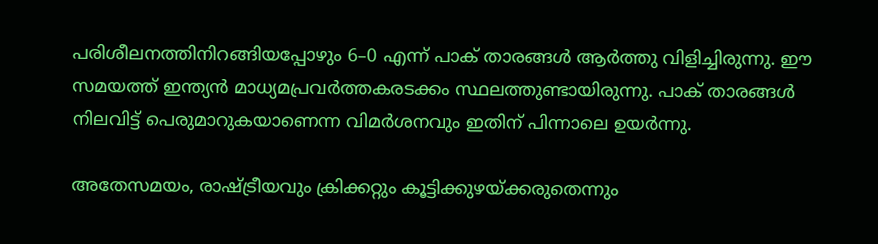പരിശീലനത്തിനിറങ്ങിയപ്പോഴും 6–0 എന്ന് പാക് താരങ്ങള്‍ ആര്‍ത്തു വിളിച്ചിരുന്നു. ഈ സമയത്ത് ഇന്ത്യന്‍ മാധ്യമപ്രവര്‍ത്തകരടക്കം സ്ഥലത്തുണ്ടായിരുന്നു. പാക് താരങ്ങള്‍ നിലവിട്ട് പെരുമാറുകയാണെന്ന വിമര്‍ശനവും ഇതിന് പിന്നാലെ ഉയര്‍ന്നു.

അതേസമയം, രാഷ്ട്രീയവും ക്രിക്കറ്റും കൂട്ടിക്കുഴയ്ക്കരുതെന്നും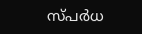സ്പര്‍ധ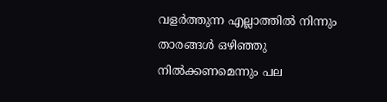വളര്‍ത്തുന്ന എല്ലാത്തില്‍ നിന്നും താരങ്ങള്‍ ഒഴിഞ്ഞു നില്‍ക്കണമെന്നും പല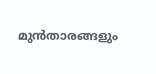മുന്‍താരങ്ങളും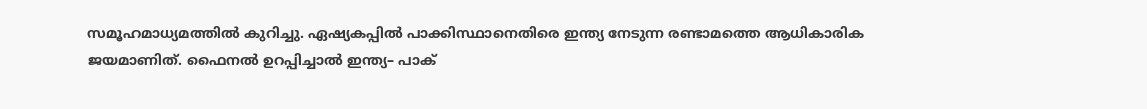സമൂഹമാധ്യമത്തില്‍ കുറിച്ചു. ഏഷ്യകപ്പില്‍ പാക്കിസ്ഥാനെതിരെ ഇന്ത്യ നേടുന്ന രണ്ടാമത്തെ ആധികാരിക ജയമാണിത്. ഫൈനല്‍ ഉറപ്പിച്ചാല്‍ ഇന്ത്യ– പാക്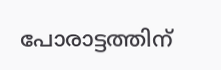പോരാട്ടത്തിന്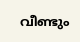വീണ്ടും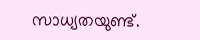സാധ്യതയുണ്ട്.